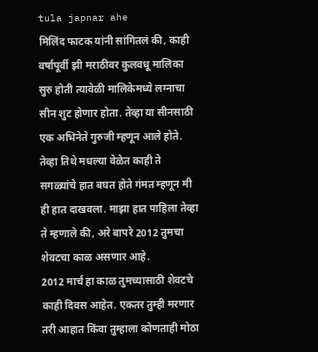tula japnar ahe
मिलिंद फाटक यांनी सांगितलं की, काही वर्षापूर्वी झी मराठीवर कुलवधू मालिका सुरु होती त्यावेळी मालिकेमध्ये लग्नाचा सीन शुट होणार होता. तेव्हा या सीनसाठी एक अभिनेते गुरुजी म्हणून आले होते. तेव्हा तिथे मधल्या वेळेत काही ते सगळ्यांचे हात बघत होते गंमत म्हणून मी ही हात दाखवला. माझा हात पाहिला तेव्हा ते म्हणाले की, अरे बापरे 2012 तुमचा शेवटचा काळ असणार आहे.
2012 मार्च हा काळ तुमच्यासाठी शेवटचे काही दिवस आहेत. एकतर तुम्ही मरणार तरी आहात किंवा तुम्हाला कोणताही मोठा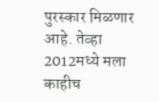पुरस्कार मिळणार आहे. तेव्हा 2012मध्ये मला काहीच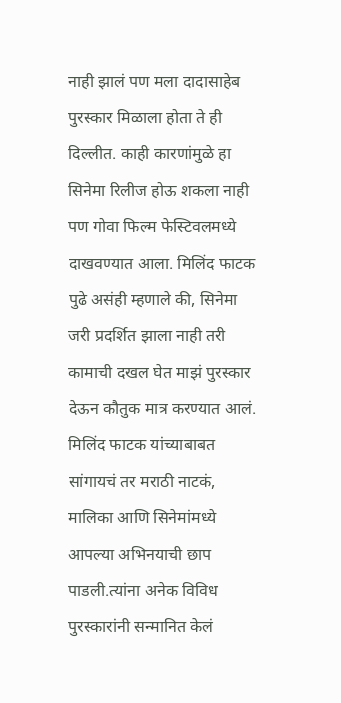नाही झालं पण मला दादासाहेब पुरस्कार मिळाला होता ते ही दिल्लीत. काही कारणांमुळे हा सिनेमा रिलीज होऊ शकला नाही पण गोवा फिल्म फेस्टिवलमध्ये दाखवण्यात आला. मिलिंद फाटक पुढे असंही म्हणाले की, सिनेमा जरी प्रदर्शित झाला नाही तरी कामाची दखल घेत माझं पुरस्कार देऊन कौतुक मात्र करण्यात आलं.
मिलिंद फाटक यांच्याबाबत सांगायचं तर मराठी नाटकं, मालिका आणि सिनेमांमध्ये आपल्या अभिनयाची छाप पाडली.त्यांना अनेक विविध पुरस्कारांनी सन्मानित केलं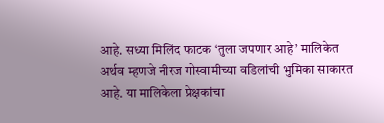आहे. सध्या मिलिंद फाटक ‘तुला जपणार आहे’ मालिकेत अर्थव म्हणजे नीरज गोस्वामीच्या वडिलांची भुमिका साकारत आहे. या मालिकेला प्रेक्षकांचा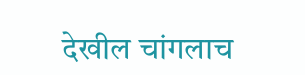देखील चांगलाच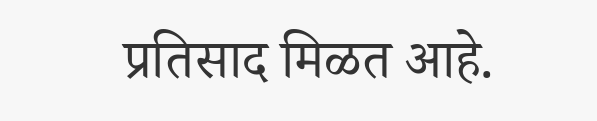प्रतिसाद मिळत आहे.